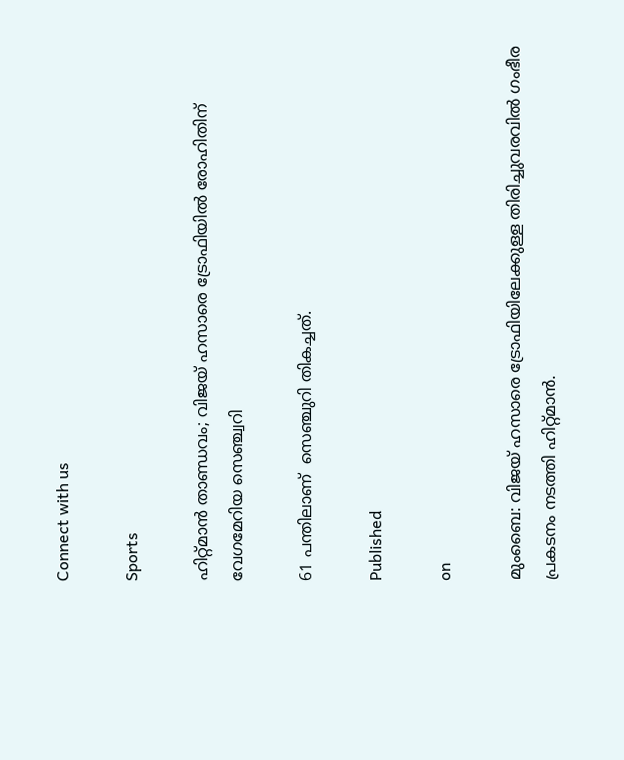Connect with us

Sports

ഹിറ്റ്മാന്‍ താണ്ഡവം; വിജയ് ഹസാരെ ട്രോഫിയില്‍ രോഹിതിന് വേഗമേറിയ സെഞ്ച്വറി

61 പന്തിലാണ്  സെഞ്ചുറി തികച്ചത്.

Published

on

മുംബൈ: വിജയ് ഹസാരെ ട്രോഫിയിലേക്കുള്ള തിരിച്ചുവരവില്‍ ഗംഭീര പ്രകടനം നടത്തി ഹിറ്റ്മാന്‍.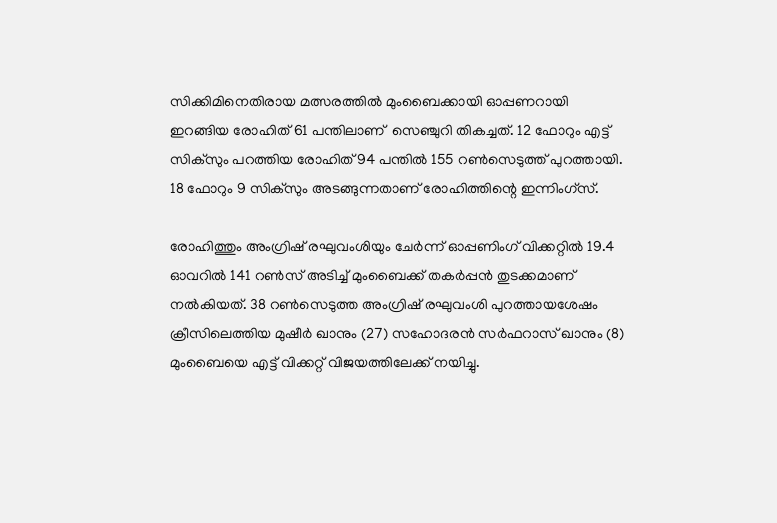സിക്കിമിനെതിരായ മത്സരത്തില്‍ മുംബൈക്കായി ഓപ്പണറായി ഇറങ്ങിയ രോഹിത് 61 പന്തിലാണ്  സെഞ്ചുറി തികച്ചത്. 12 ഫോറും എട്ട് സിക്സും പറത്തിയ രോഹിത് 94 പന്തില്‍ 155 റണ്‍സെടുത്ത് പുറത്തായി. 18 ഫോറും 9 സിക്സും അടങ്ങുന്നതാണ് രോഹിത്തിന്റെ ഇന്നിംഗ്സ്.

രോഹിത്തും അംഗ്രിഷ് രഘുവംശിയും ചേര്‍ന്ന് ഓപ്പണിംഗ് വിക്കറ്റില്‍ 19.4 ഓവറില്‍ 141 റണ്‍സ് അടിച്ച് മുംബൈക്ക് തകര്‍പ്പന്‍ തുടക്കമാണ് നല്‍കിയത്. 38 റണ്‍സെടുത്ത അംഗ്രിഷ് രഘുവംശി പുറത്തായശേഷം ക്രീസിലെത്തിയ മുഷീര്‍ ഖാനും (27) സഹോദരന്‍ സര്‍ഫറാസ് ഖാനും (8) മുംബൈയെ എട്ട് വിക്കറ്റ് വിജയത്തിലേക്ക് നയിച്ചു.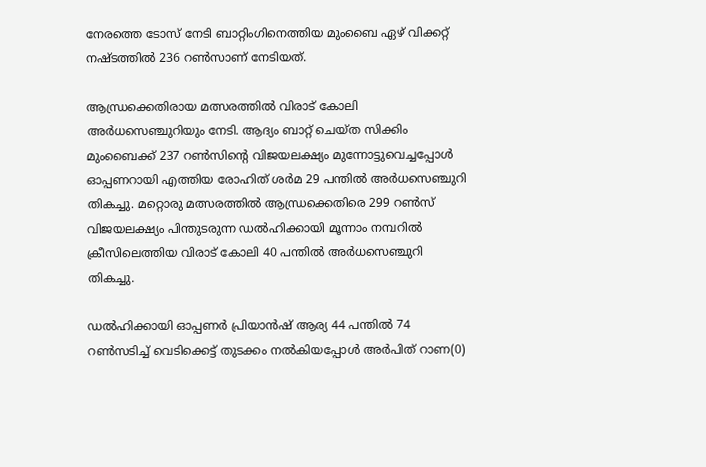നേരത്തെ ടോസ് നേടി ബാറ്റിംഗിനെത്തിയ മുംബൈ ഏഴ് വിക്കറ്റ് നഷ്ടത്തില്‍ 236 റണ്‍സാണ് നേടിയത്.

ആന്ധ്രക്കെതിരായ മത്സരത്തില്‍ വിരാട് കോലി അര്‍ധസെഞ്ചുറിയും നേടി. ആദ്യം ബാറ്റ് ചെയ്ത സിക്കിം മുംബൈക്ക് 237 റണ്‍സിന്റെ വിജയലക്ഷ്യം മുന്നോട്ടുവെച്ചപ്പോള്‍ ഓപ്പണറായി എത്തിയ രോഹിത് ശര്‍മ 29 പന്തില്‍ അര്‍ധസെഞ്ചുറി തികച്ചു. മറ്റൊരു മത്സരത്തില്‍ ആന്ധ്രക്കെതിരെ 299 റണ്‍സ് വിജയലക്ഷ്യം പിന്തുടരുന്ന ഡല്‍ഹിക്കായി മൂന്നാം നമ്പറില്‍ ക്രീസിലെത്തിയ വിരാട് കോലി 40 പന്തില്‍ അര്‍ധസെഞ്ചുറി തികച്ചു.

ഡല്‍ഹിക്കായി ഓപ്പണര്‍ പ്രിയാന്‍ഷ് ആര്യ 44 പന്തില്‍ 74 റണ്‍സടിച്ച് വെടിക്കെട്ട് തുടക്കം നല്‍കിയപ്പോള്‍ അര്‍പിത് റാണ(0)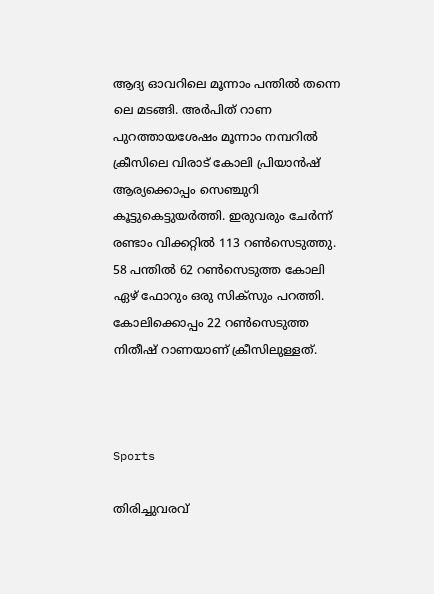ആദ്യ ഓവറിലെ മൂന്നാം പന്തില്‍ തന്നെ ലെ മടങ്ങി. അര്‍പിത് റാണ പുറത്തായശേഷം മൂന്നാം നമ്പറില്‍ ക്രീസിലെ വിരാട് കോലി പ്രിയാന്‍ഷ് ആര്യക്കൊപ്പം സെഞ്ചുറി കൂട്ടുകെട്ടുയര്‍ത്തി. ഇരുവരും ചേര്‍ന്ന് രണ്ടാം വിക്കറ്റില്‍ 113 റണ്‍സെടുത്തു. 58 പന്തില്‍ 62 റണ്‍സെടുത്ത കോലി ഏഴ് ഫോറും ഒരു സിക്സും പറത്തി. കോലിക്കൊപ്പം 22 റണ്‍സെടുത്ത നിതീഷ് റാണയാണ് ക്രീസിലുള്ളത്.



Sports

തിരിച്ചുവരവ്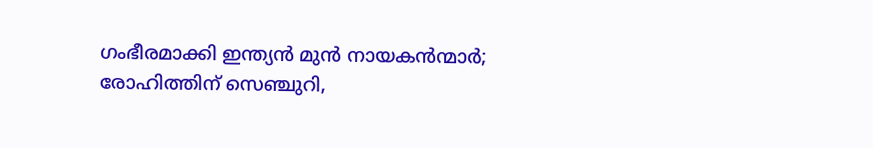ഗംഭീരമാക്കി ഇന്ത്യന്‍ മുന്‍ നായകന്‍ന്മാര്‍; രോഹിത്തിന് സെഞ്ചുറി,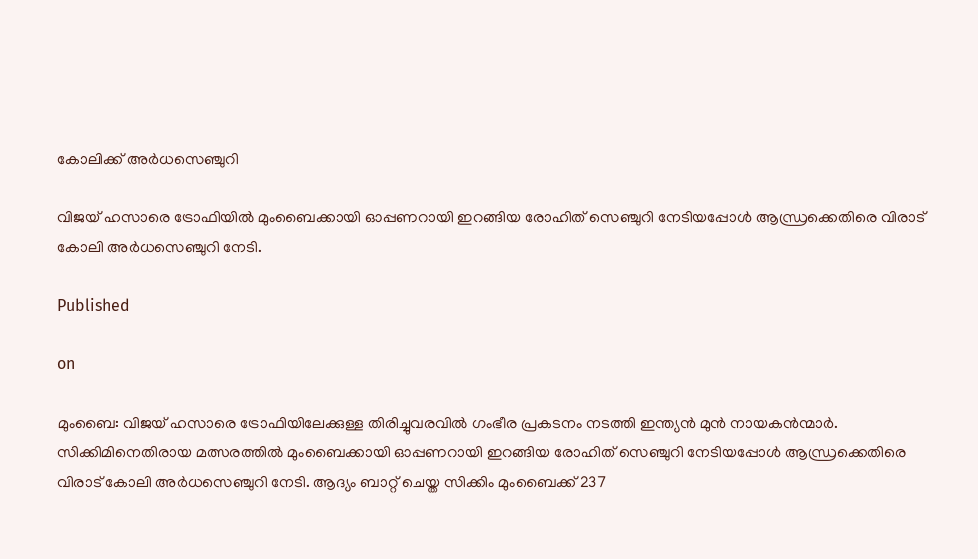കോലിക്ക് അര്‍ധസെഞ്ചുറി

വിജയ് ഹസാരെ ട്രോഫിയില്‍ മുംബൈക്കായി ഓപ്പണറായി ഇറങ്ങിയ രോഹിത് സെഞ്ചുറി നേടിയപ്പോള്‍ ആന്ധ്രക്കെതിരെ വിരാട് കോലി അര്‍ധസെഞ്ചുറി നേടി.

Published

on

മുംബൈ: വിജയ് ഹസാരെ ട്രോഫിയിലേക്കുള്ള തിരിച്ചുവരവില്‍ ഗംഭീര പ്രകടനം നടത്തി ഇന്ത്യന്‍ മുന്‍ നായകന്‍ന്മാര്‍. സിക്കിമിനെതിരായ മത്സരത്തില്‍ മുംബൈക്കായി ഓപ്പണറായി ഇറങ്ങിയ രോഹിത് സെഞ്ചുറി നേടിയപ്പോള്‍ ആന്ധ്രക്കെതിരെ വിരാട് കോലി അര്‍ധസെഞ്ചുറി നേടി. ആദ്യം ബാറ്റ് ചെയ്ത സിക്കിം മുംബൈക്ക് 237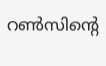റണ്‍സിന്റെ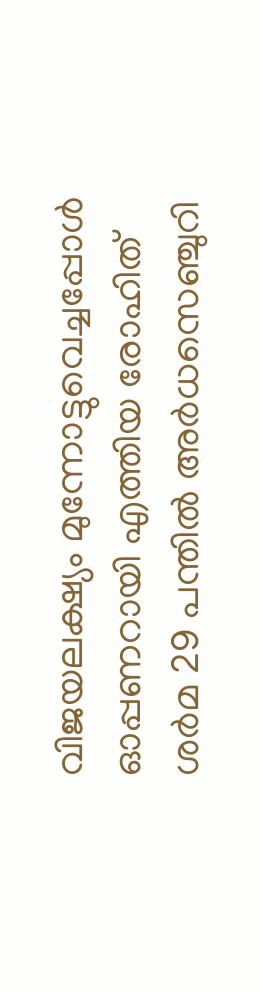വിജയലക്ഷ്യം മുന്നോട്ടുവെച്ചപ്പോള്‍ ഓപ്പണറായി എത്തിയ രോഹിത് ശര്‍മ 29 പന്തില്‍ അര്‍ധസെഞ്ചുറി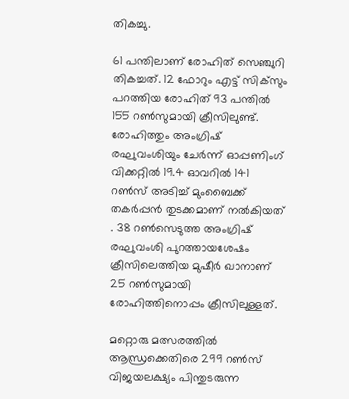തികച്ചു.

61 പന്തിലാണ് രോഹിത് സെഞ്ചുറി തികച്ചത്. 12 ഫോറും എട്ട് സിക്‌സും പറത്തിയ രോഹിത് 93 പന്തില്‍ 155 റണ്‍സുമായി ക്രീസിലുണ്ട്. രോഹിത്തും അംഗ്രിഷ് രഘുവംശിയും ചേര്‍ന്ന് ഓപ്പണിംഗ് വിക്കറ്റില്‍ 19.4 ഓവറില്‍ 141 റണ്‍സ് അടിച്ച് മുംബൈക്ക് തകര്‍പ്പന്‍ തുടക്കമാണ് നല്‍കിയത് . 38 റണ്‍സെടുത്ത അംഗ്രിഷ് രഘുവംശി പുറത്തായശേഷം ക്രീസിലെത്തിയ മുഷീര്‍ ഖാനാണ് 25 റണ്‍സുമായി രോഹിത്തിനൊപ്പം ക്രീസിലുള്ളത്.

മറ്റൊരു മത്സരത്തില്‍ ആന്ധ്രക്കെതിരെ 299 റണ്‍സ് വിജയലക്ഷ്യം പിന്തുടരുന്ന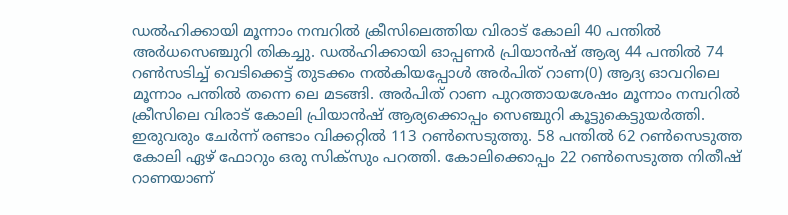ഡല്‍ഹിക്കായി മൂന്നാം നമ്പറില്‍ ക്രീസിലെത്തിയ വിരാട് കോലി 40 പന്തില്‍ അര്‍ധസെഞ്ചുറി തികച്ചു. ഡല്‍ഹിക്കായി ഓപ്പണര്‍ പ്രിയാന്‍ഷ് ആര്യ 44 പന്തില്‍ 74 റണ്‍സടിച്ച് വെടിക്കെട്ട് തുടക്കം നല്‍കിയപ്പോള്‍ അര്‍പിത് റാണ(0) ആദ്യ ഓവറിലെ മൂന്നാം പന്തില്‍ തന്നെ ലെ മടങ്ങി. അര്‍പിത് റാണ പുറത്തായശേഷം മൂന്നാം നമ്പറില്‍ ക്രീസിലെ വിരാട് കോലി പ്രിയാന്‍ഷ് ആര്യക്കൊപ്പം സെഞ്ചുറി കൂട്ടുകെട്ടുയര്‍ത്തി. ഇരുവരും ചേര്‍ന്ന് രണ്ടാം വിക്കറ്റില്‍ 113 റണ്‍സെടുത്തു. 58 പന്തില്‍ 62 റണ്‍സെടുത്ത കോലി ഏഴ് ഫോറും ഒരു സിക്‌സും പറത്തി. കോലിക്കൊപ്പം 22 റണ്‍സെടുത്ത നിതീഷ് റാണയാണ്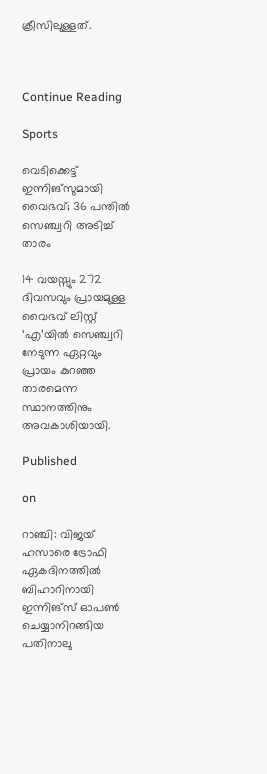ക്രീസിലുള്ളത്.



Continue Reading

Sports

വെടിക്കെട്ട് ഇന്നിങ്സുമായി വൈഭവ്; 36 പന്തില്‍ സെഞ്ച്വറി അടിച്ച് താരം

14 വയസ്സും 272 ദിവസവും പ്രായമുള്ള വൈഭവ് ലിസ്റ്റ് ‘എ’യില്‍ സെഞ്ച്വറി നേടുന്ന ഏറ്റവും പ്രായം കുറഞ്ഞ താരമെന്ന സ്ഥാനത്തിനും അവകാശിയായി.

Published

on

റാഞ്ചി: വിജയ് ഹസാരെ ട്രോഫി ഏകദിനത്തില്‍ ബിഹാറിനായി ഇന്നിങ്‌സ് ഓപണ്‍ ചെയ്യാനിറങ്ങിയ പതിനാലു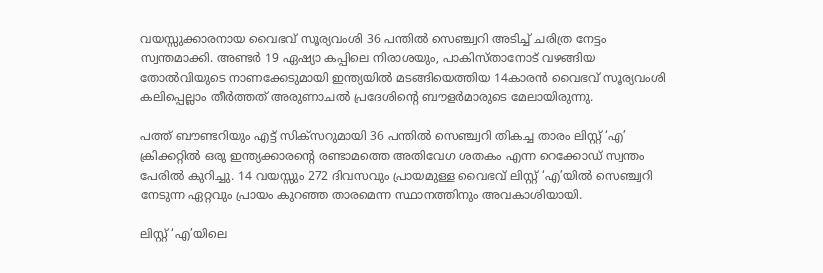വയസ്സുക്കാരനായ വൈഭവ് സൂര്യവംശി 36 പന്തില്‍ സെഞ്ച്വറി അടിച്ച് ചരിത്ര നേട്ടം സ്വന്തമാക്കി. അണ്ടര്‍ 19 ഏഷ്യാ കപ്പിലെ നിരാശയും, പാകിസ്താനോട് വഴങ്ങിയ തോല്‍വിയുടെ നാണക്കേടുമായി ഇന്ത്യയില്‍ മടങ്ങിയെത്തിയ 14കാരന്‍ വൈഭവ് സൂര്യവംശി കലിപ്പെല്ലാം തീര്‍ത്തത് അരുണാചല്‍ പ്രദേശിന്റെ ബൗളര്‍മാരുടെ മേലായിരുന്നു.

പത്ത് ബൗണ്ടറിയും എട്ട് സിക്‌സറുമായി 36 പന്തില്‍ സെഞ്ച്വറി തികച്ച താരം ലിസ്റ്റ് ‘എ’ ക്രിക്കറ്റില്‍ ഒരു ഇന്ത്യക്കാരന്റെ രണ്ടാമത്തെ അതിവേഗ ശതകം എന്ന റെക്കോഡ് സ്വന്തം പേരില്‍ കുറിച്ചു. 14 വയസ്സും 272 ദിവസവും പ്രായമുള്ള വൈഭവ് ലിസ്റ്റ് ‘എ’യില്‍ സെഞ്ച്വറി നേടുന്ന ഏറ്റവും പ്രായം കുറഞ്ഞ താരമെന്ന സ്ഥാനത്തിനും അവകാശിയായി.

ലിസ്റ്റ് ‘എ’യിലെ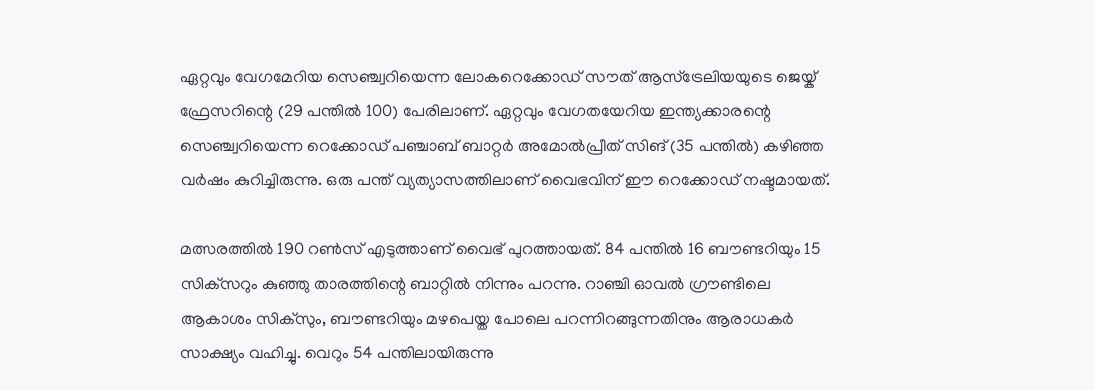ഏറ്റവും വേഗമേറിയ സെഞ്ച്വറിയെന്ന ലോകറെക്കോഡ് സൗത് ആസ്‌ട്രേലിയയുടെ ജെയ്ക് ഫ്രേസറിന്റെ (29 പന്തില്‍ 100) പേരിലാണ്. ഏറ്റവും വേഗതയേറിയ ഇന്ത്യക്കാരന്റെ സെഞ്ച്വറിയെന്ന റെക്കോഡ് പഞ്ചാബ് ബാറ്റര്‍ അമോല്‍പ്രീത് സിങ് (35 പന്തില്‍) കഴിഞ്ഞ വര്‍ഷം കുറിച്ചിരുന്നു. ഒരു പന്ത് വ്യത്യാസത്തിലാണ് വൈഭവിന് ഈ റെക്കോഡ് നഷ്ടമായത്.

മത്സരത്തില്‍ 190 റണ്‍സ് എടുത്താണ് വൈഭ് പുറത്തായത്. 84 പന്തില്‍ 16 ബൗണ്ടറിയും 15 സിക്‌സറും കുഞ്ഞു താരത്തിന്റെ ബാറ്റില്‍ നിന്നും പറന്നു. റാഞ്ചി ഓവല്‍ ഗ്രൗണ്ടിലെ ആകാശം സിക്‌സും, ബൗണ്ടറിയും മഴപെയ്ത പോലെ പറന്നിറങ്ങുന്നതിനും ആരാധകര്‍ സാക്ഷ്യം വഹിച്ചു. വെറും 54 പന്തിലായിരുന്നു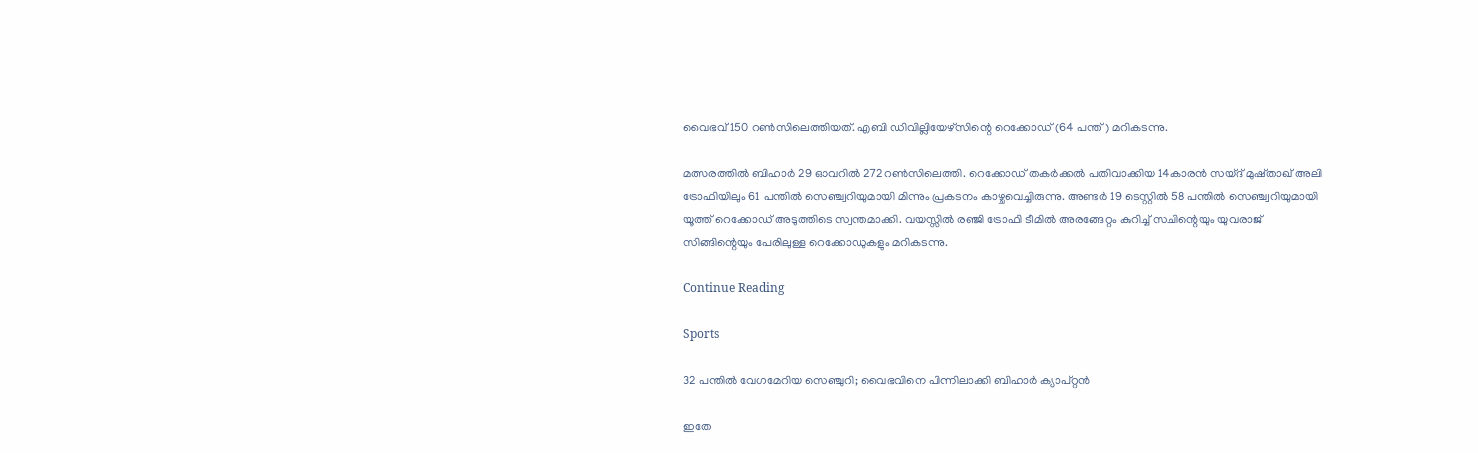വൈഭവ് 150 റണ്‍സിലെത്തിയത്. എബി ഡിവില്ലിയേഴ്‌സിന്റെ റെക്കോഡ് (64 പന്ത്) മറികടന്നു.

മത്സരത്തില്‍ ബിഹാര്‍ 29 ഓവറില്‍ 272റണ്‍സിലെത്തി. റെക്കോഡ് തകര്‍ക്കല്‍ പതിവാക്കിയ 14കാരന്‍ സയ്ദ് മുഷ്താഖ് അലി ട്രോഫിയിലും 61 പന്തില്‍ സെഞ്ച്വറിയുമായി മിന്നും പ്രകടനം കാഴ്ചവെച്ചിരുന്നു. അണ്ടര്‍ 19 ടെസ്റ്റില്‍ 58 പന്തില്‍ സെഞ്ച്വറിയുമായി യൂത്ത് റെക്കോഡ് അടുത്തിടെ സ്വന്തമാക്കി. വയസ്സില്‍ രഞ്ജി ട്രോഫി ടീമില്‍ അരങ്ങേറ്റം കുറിച്ച് സചിന്റെയും യുവരാജ് സിങ്ങിന്റെയും പേരിലുള്ള റെക്കോഡുകളും മറികടന്നു.

Continue Reading

Sports

32 പന്തില്‍ വേഗമേറിയ സെഞ്ചുറി; വൈഭവിനെ പിന്നിലാക്കി ബിഹാര്‍ ക്യാപ്റ്റന്‍

ഇതേ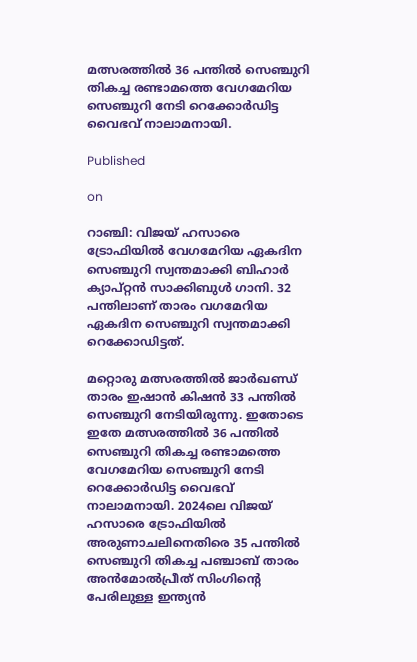മത്സരത്തില്‍ 36 പന്തില്‍ സെഞ്ചുറി തികച്ച രണ്ടാമത്തെ വേഗമേറിയ സെഞ്ചുറി നേടി റെക്കോര്‍ഡിട്ട വൈഭവ് നാലാമനായി.

Published

on

റാഞ്ചി: വിജയ് ഹസാരെ ട്രോഫിയില്‍ വേഗമേറിയ ഏകദിന സെഞ്ചുറി സ്വന്തമാക്കി ബിഹാര്‍ ക്യാപ്റ്റന്‍ സാക്കിബുള്‍ ഗാനി. 32 പന്തിലാണ് താരം വഗമേറിയ ഏകദിന സെഞ്ചുറി സ്വന്തമാക്കി റെക്കോഡിട്ടത്.

മറ്റൊരു മത്സരത്തില്‍ ജാര്‍ഖണ്ഡ് താരം ഇഷാന്‍ കിഷന്‍ 33 പന്തില്‍ സെഞ്ചുറി നേടിയിരുന്നു. ഇതോടെ ഇതേ മത്സരത്തില്‍ 36 പന്തില്‍ സെഞ്ചുറി തികച്ച രണ്ടാമത്തെ വേഗമേറിയ സെഞ്ചുറി നേടി റെക്കോര്‍ഡിട്ട വൈഭവ് നാലാമനായി. 2024ലെ വിജയ് ഹസാരെ ട്രോഫിയില്‍ അരുണാചലിനെതിരെ 35 പന്തില്‍ സെഞ്ചുറി തികച്ച പഞ്ചാബ് താരം അന്‍മോല്‍പ്രീത് സിംഗിന്റെ പേരിലുള്ള ഇന്ത്യന്‍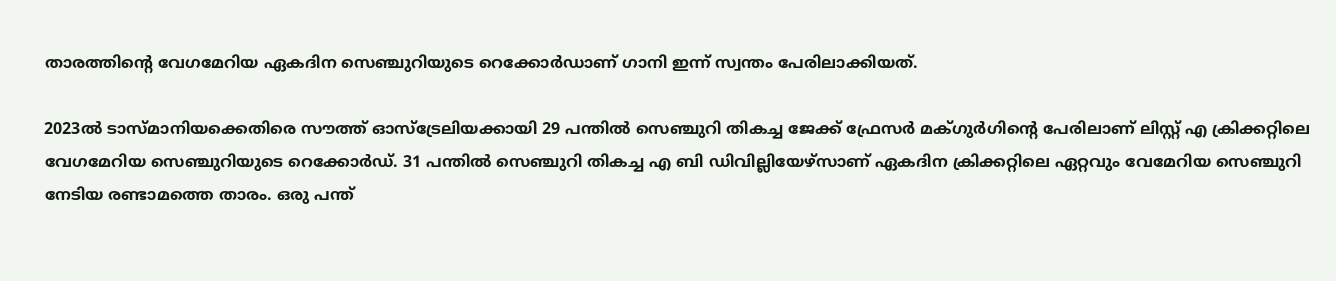താരത്തിന്റെ വേഗമേറിയ ഏകദിന സെഞ്ചുറിയുടെ റെക്കോര്‍ഡാണ് ഗാനി ഇന്ന് സ്വന്തം പേരിലാക്കിയത്.

2023ല്‍ ടാസ്മാനിയക്കെതിരെ സൗത്ത് ഓസ്‌ട്രേലിയക്കായി 29 പന്തില്‍ സെഞ്ചുറി തികച്ച ജേക്ക് ഫ്രേസര്‍ മക്ഗുര്‍ഗിന്റെ പേരിലാണ് ലിസ്റ്റ് എ ക്രിക്കറ്റിലെ വേഗമേറിയ സെഞ്ചുറിയുടെ റെക്കോര്‍ഡ്. 31 പന്തില്‍ സെഞ്ചുറി തികച്ച എ ബി ഡിവില്ലിയേഴ്‌സാണ് ഏകദിന ക്രിക്കറ്റിലെ ഏറ്റവും വേമേറിയ സെഞ്ചുറി നേടിയ രണ്ടാമത്തെ താരം. ഒരു പന്ത്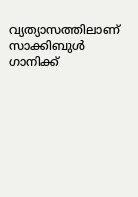വ്യത്യാസത്തിലാണ് സാക്കിബുള്‍ ഗാനിക്ക്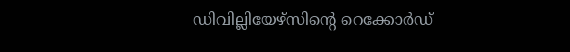ഡിവില്ലിയേഴ്‌സിന്റെ റെക്കോര്‍ഡ്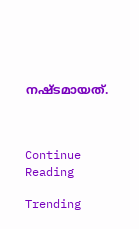നഷ്ടമായത്.



Continue Reading

Trending